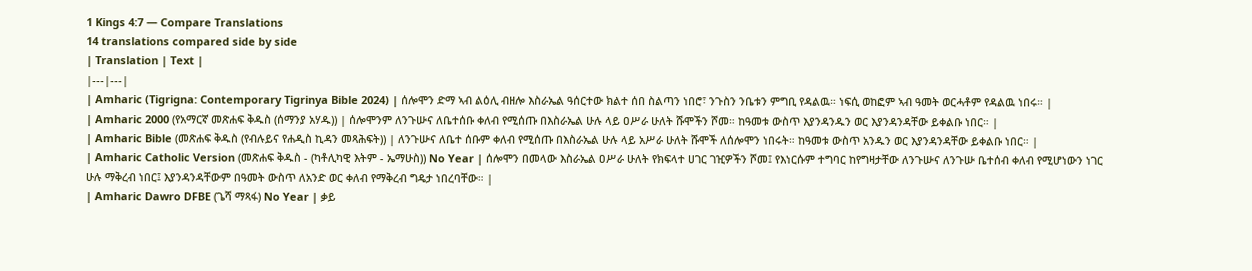1 Kings 4:7 — Compare Translations
14 translations compared side by side
| Translation | Text |
|---|---|
| Amharic (Tigrigna: Contemporary Tigrinya Bible 2024) | ሰሎሞን ድማ ኣብ ልዕሊ ብዘሎ እስራኤል ዓሰርተው ክልተ ሰበ ስልጣን ነበሮ፣ ንጉስን ንቤቱን ምግቢ የዳልዉ። ነፍሲ ወከፎም ኣብ ዓመት ወርሓቶም የዳልዉ ነበሩ። |
| Amharic 2000 (የአማርኛ መጽሐፍ ቅዱስ (ሰማንያ አሃዱ)) | ሰሎሞንም ለንጉሡና ለቤተሰቡ ቀለብ የሚሰጡ በእስራኤል ሁሉ ላይ ዐሥራ ሁለት ሹሞችን ሾመ። ከዓመቱ ውስጥ እያንዳንዱን ወር እያንዳንዳቸው ይቀልቡ ነበር። |
| Amharic Bible (መጽሐፍ ቅዱስ (የብሉይና የሐዲስ ኪዳን መጻሕፍት)) | ለንጉሡና ለቤተ ሰቡም ቀለብ የሚሰጡ በእስራኤል ሁሉ ላይ አሥራ ሁለት ሹሞች ለሰሎሞን ነበሩት። ከዓመቱ ውስጥ አንዱን ወር እያንዳንዳቸው ይቀልቡ ነበር። |
| Amharic Catholic Version (መጽሐፍ ቅዱስ - (ካቶሊካዊ እትም - ኤማሁስ)) No Year | ሰሎሞን በመላው እስራኤል ዐሥራ ሁለት የክፍላተ ሀገር ገዢዎችን ሾመ፤ የእነርሱም ተግባር ከየግዛታቸው ለንጉሡና ለንጉሡ ቤተሰብ ቀለብ የሚሆነውን ነገር ሁሉ ማቅረብ ነበር፤ እያንዳንዳቸውም በዓመት ውስጥ ለአንድ ወር ቀለብ የማቅረብ ግዴታ ነበረባቸው። |
| Amharic Dawro DFBE (ጌሻ ማጻፋ) No Year | ቃይ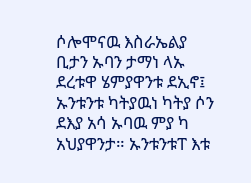ሶሎሞናዉ እስራኤልያ ቢታን ኡባን ታማነ ላኡ ደረቱዋ ሄምያዋንቱ ደኢኖ፤ ኡንቱንቱ ካትያዉነ ካትያ ሶን ደእያ አሳ ኡባዉ ምያ ካ አህያዋንታ። ኡንቱንቱፐ እቱ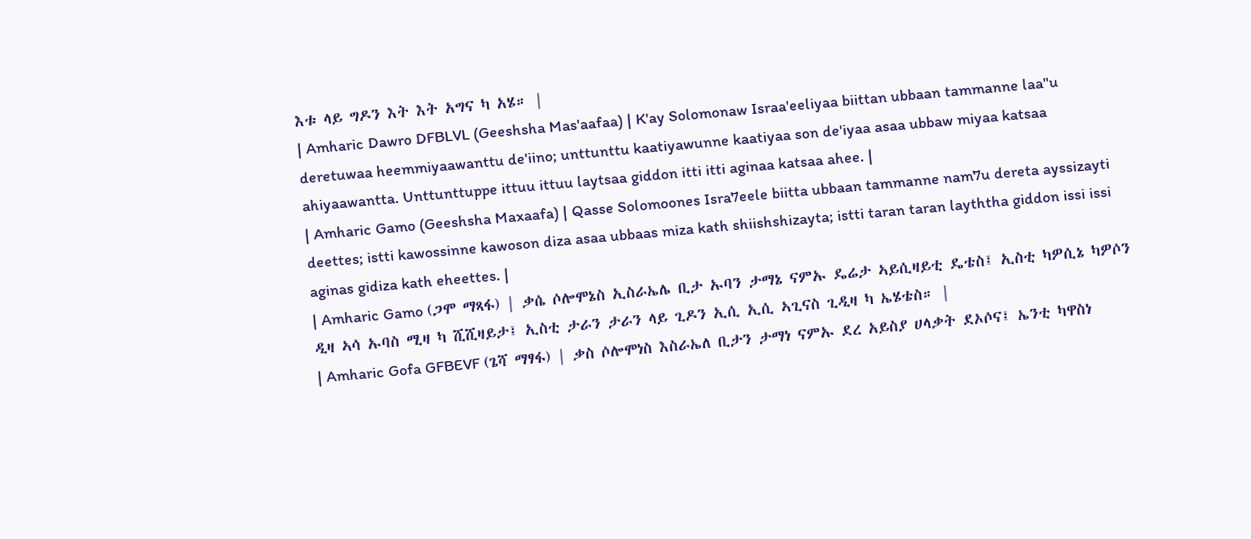እቱ ላይ ግዶን እት እት አግና ካ አሄ። |
| Amharic Dawro DFBLVL (Geeshsha Mas'aafaa) | K'ay Solomonaw Israa'eeliyaa biittan ubbaan tammanne laa"u deretuwaa heemmiyaawanttu de'iino; unttunttu kaatiyawunne kaatiyaa son de'iyaa asaa ubbaw miyaa katsaa ahiyaawantta. Unttunttuppe ittuu ittuu laytsaa giddon itti itti aginaa katsaa ahee. |
| Amharic Gamo (Geeshsha Maxaafa) | Qasse Solomoones Isra7eele biitta ubbaan tammanne nam7u dereta ayssizayti deettes; istti kawossinne kawoson diza asaa ubbaas miza kath shiishshizayta; istti taran taran layththa giddon issi issi aginas gidiza kath eheettes. |
| Amharic Gamo (ጋሞ ማጻፋ) | ቃሴ ሶሎሞኔስ ኢስራኤሌ ቢታ ኡባን ታማኔ ናምኡ ዴሬታ ኣይሲዛይቲ ዴቴስ፤ ኢስቲ ካዎሲኔ ካዎሶን ዲዛ ኣሳ ኡባስ ሚዛ ካ ሺሺዛይታ፤ ኢስቲ ታራን ታራን ላይ ጊዶን ኢሲ ኢሲ ኣጊናስ ጊዲዛ ካ ኤሄቴስ። |
| Amharic Gofa GFBEVF (ጌሻ ማፃፋ) | ቃስ ሶሎሞነስ እስራኤለ ቢታን ታማነ ናምኡ ደረ አይስያ ሀላቃት ደኦሶና፤ ኤንቲ ካዋስነ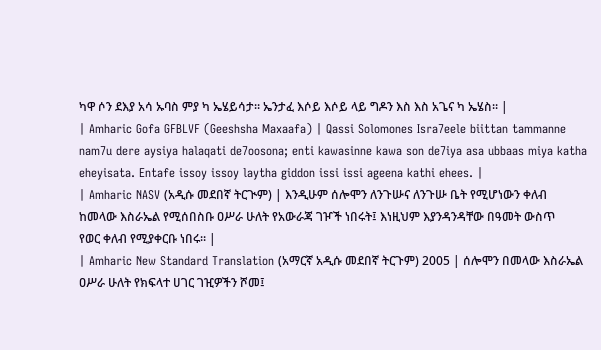ካዋ ሶን ደእያ አሳ ኡባስ ምያ ካ ኤሄይሳታ። ኤንታፈ እሶይ እሶይ ላይ ግዶን እስ እስ አጌና ካ ኤሄስ። |
| Amharic Gofa GFBLVF (Geeshsha Maxaafa) | Qassi Solomones Isra7eele biittan tammanne nam7u dere aysiya halaqati de7oosona; enti kawasinne kawa son de7iya asa ubbaas miya katha eheyisata. Entafe issoy issoy laytha giddon issi issi ageena kathi ehees. |
| Amharic NASV (አዲሱ መደበኛ ትርጒም) | እንዲሁም ሰሎሞን ለንጉሡና ለንጉሡ ቤት የሚሆነውን ቀለብ ከመላው እስራኤል የሚሰበስቡ ዐሥራ ሁለት የአውራጃ ገዦች ነበሩት፤ እነዚህም እያንዳንዳቸው በዓመት ውስጥ የወር ቀለብ የሚያቀርቡ ነበሩ። |
| Amharic New Standard Translation (አማርኛ አዲሱ መደበኛ ትርጉም) 2005 | ሰሎሞን በመላው እስራኤል ዐሥራ ሁለት የክፍላተ ሀገር ገዢዎችን ሾመ፤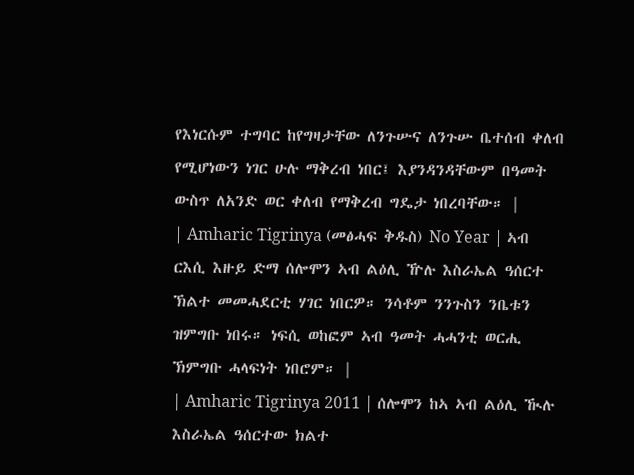የእነርሱም ተግባር ከየግዛታቸው ለንጉሡና ለንጉሡ ቤተሰብ ቀለብ የሚሆነውን ነገር ሁሉ ማቅረብ ነበር፤ እያንዳንዳቸውም በዓመት ውስጥ ለአንድ ወር ቀለብ የማቅረብ ግዴታ ነበረባቸው። |
| Amharic Tigrinya (መፅሓፍ ቅዱስ) No Year | ኣብ ርእሲ እዙይ ድማ ሰሎሞን ኣብ ልዕሊ ዅሉ እስራኤል ዓሰርተ ኽልተ መመሓደርቲ ሃገር ነበርዎ። ንሳቶም ንንጉስን ንቤቱን ዝምግቡ ነበሩ። ነፍሲ ወከፎም ኣብ ዓመት ሓሓንቲ ወርሒ ኽምግቡ ሓላፍነት ነበሮም። |
| Amharic Tigrinya 2011 | ሰሎሞን ከኣ ኣብ ልዕሊ ዂሉ እስራኤል ዓሰርተው ክልተ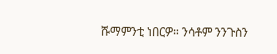ሹማምንቲ ነበርዎ። ንሳቶም ንንጉስን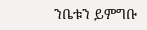ንቤቱን ይምግቡ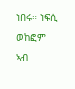ነበሩ። ነፍሲ ወከፎም ኣብ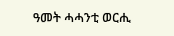ዓመት ሓሓንቲ ወርሒ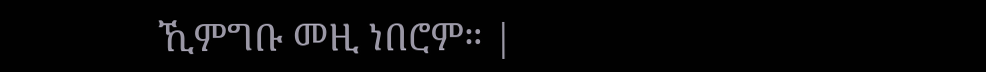ኺምግቡ መዚ ነበሮም። |